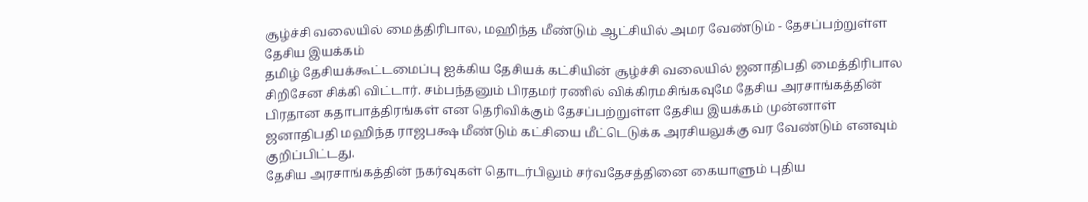சூழ்ச்சி வலையில் மைத்திரிபால, மஹிந்த மீண்டும் ஆட்சியில் அமர வேண்டும் - தேசப்பற்றுள்ள தேசிய இயக்கம்
தமிழ் தேசியக்கூட்டமைப்பு ஐக்கிய தேசியக் கட்சியின் சூழ்ச்சி வலையில் ஜனாதிபதி மைத்திரிபால சிறிசேன சிக்கி விட்டார். சம்பந்தனும் பிரதமர் ரணில் விக்கிரமசிங்கவுமே தேசிய அரசாங்கத்தின் பிரதான கதாபாத்திரங்கள் என தெரிவிக்கும் தேசப்பற்றுள்ள தேசிய இயக்கம் முன்னாள் ஜனாதிபதி மஹிந்த ராஜபக்ஷ மீண்டும் கட்சியை மீட்டெடுக்க அரசியலுக்கு வர வேண்டும் எனவும் குறிப்பிட்டது.
தேசிய அரசாங்கத்தின் நகர்வுகள் தொடர்பிலும் சர்வதேசத்தினை கையாளும் புதிய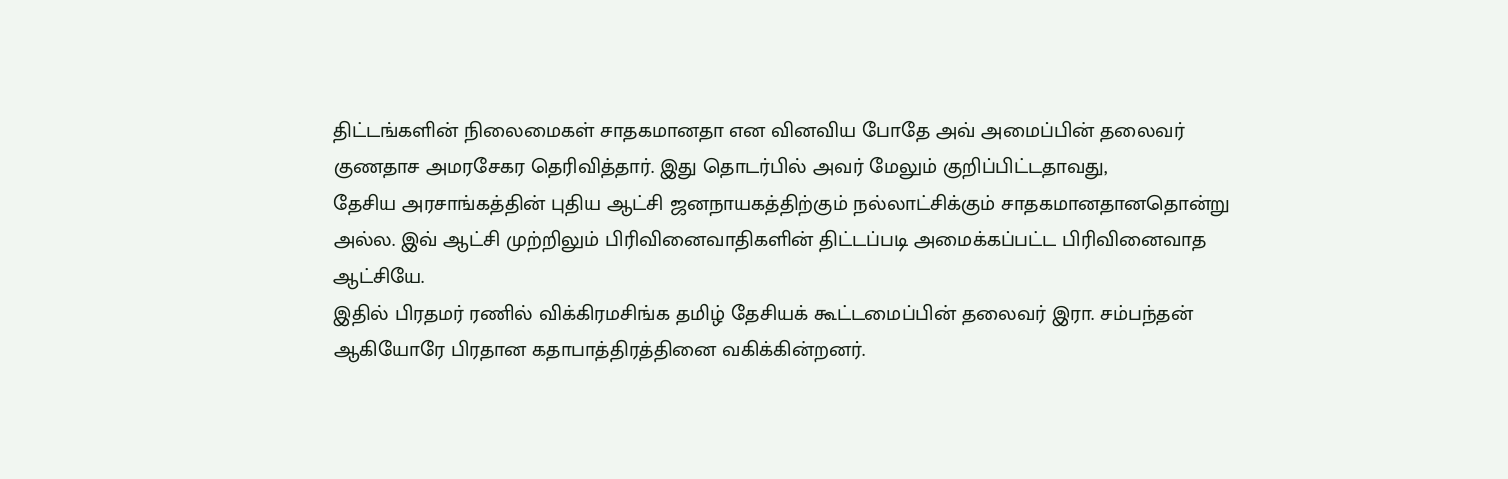திட்டங்களின் நிலைமைகள் சாதகமானதா என வினவிய போதே அவ் அமைப்பின் தலைவர் குணதாச அமரசேகர தெரிவித்தார். இது தொடர்பில் அவர் மேலும் குறிப்பிட்டதாவது,
தேசிய அரசாங்கத்தின் புதிய ஆட்சி ஜனநாயகத்திற்கும் நல்லாட்சிக்கும் சாதகமானதானதொன்று அல்ல. இவ் ஆட்சி முற்றிலும் பிரிவினைவாதிகளின் திட்டப்படி அமைக்கப்பட்ட பிரிவினைவாத ஆட்சியே.
இதில் பிரதமர் ரணில் விக்கிரமசிங்க தமிழ் தேசியக் கூட்டமைப்பின் தலைவர் இரா. சம்பந்தன் ஆகியோரே பிரதான கதாபாத்திரத்தினை வகிக்கின்றனர்.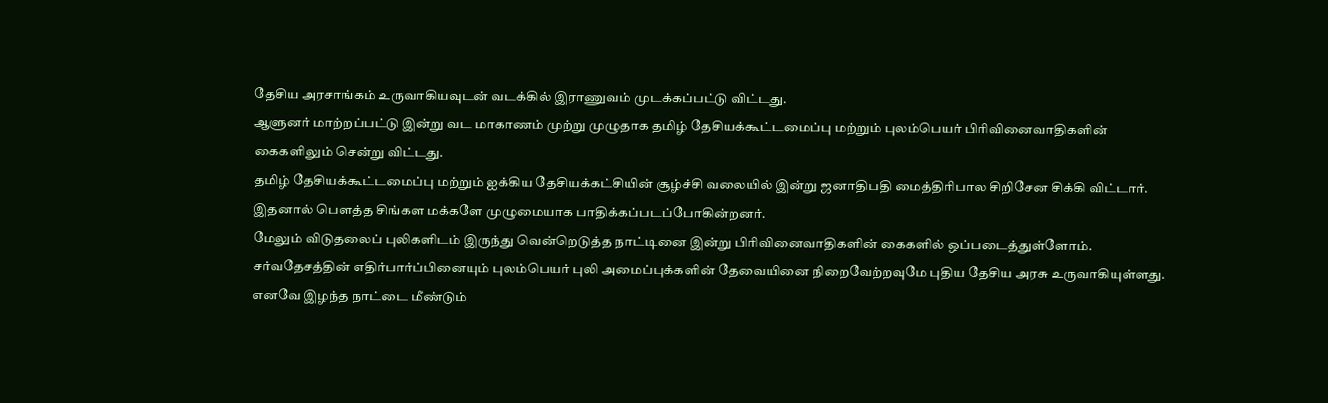தேசிய அரசாங்கம் உருவாகியவுடன் வடக்கில் இராணுவம் முடக்கப்பட்டு விட்டது.
ஆளுனர் மாற்றப்பட்டு இன்று வட மாகாணம் முற்று முழுதாக தமிழ் தேசியக்கூட்டமைப்பு மற்றும் புலம்பெயர் பிரிவினைவாதிகளின் கைகளிலும் சென்று விட்டது.
தமிழ் தேசியக்கூட்டமைப்பு மற்றும் ஐக்கிய தேசியக்கட்சியின் சூழ்ச்சி வலையில் இன்று ஜனாதிபதி மைத்திரிபால சிறிசேன சிக்கி விட்டார்.
இதனால் பௌத்த சிங்கள மக்களே முழுமையாக பாதிக்கப்படப்போகின்றனர்.
மேலும் விடுதலைப் புலிகளிடம் இருந்து வென்றெடுத்த நாட்டினை இன்று பிரிவினைவாதிகளின் கைகளில் ஒப்படைத்துள்ளோம்.
சர்வதேசத்தின் எதிர்பார்ப்பினையும் புலம்பெயர் புலி அமைப்புக்களின் தேவையினை நிறைவேற்றவுமே புதிய தேசிய அரசு உருவாகியுள்ளது. எனவே இழந்த நாட்டை மீண்டும்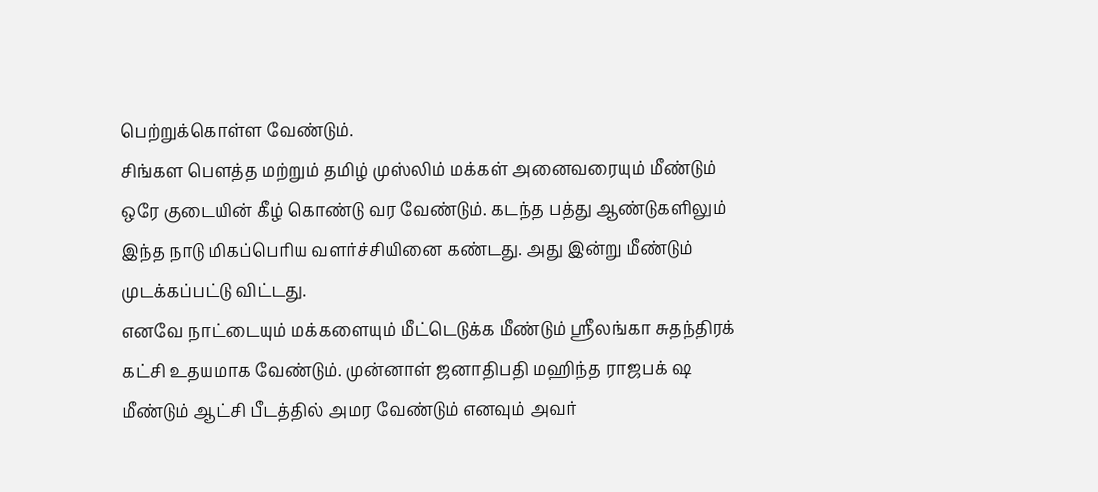பெற்றுக்கொள்ள வேண்டும்.
சிங்கள பௌத்த மற்றும் தமிழ் முஸ்லிம் மக்கள் அனைவரையும் மீண்டும் ஒரே குடையின் கீழ் கொண்டு வர வேண்டும். கடந்த பத்து ஆண்டுகளிலும் இந்த நாடு மிகப்பெரிய வளர்ச்சியினை கண்டது. அது இன்று மீண்டும் முடக்கப்பட்டு விட்டது.
எனவே நாட்டையும் மக்களையும் மீட்டெடுக்க மீண்டும் ஸ்ரீலங்கா சுதந்திரக் கட்சி உதயமாக வேண்டும். முன்னாள் ஜனாதிபதி மஹிந்த ராஜபக் ஷ மீண்டும் ஆட்சி பீடத்தில் அமர வேண்டும் எனவும் அவர்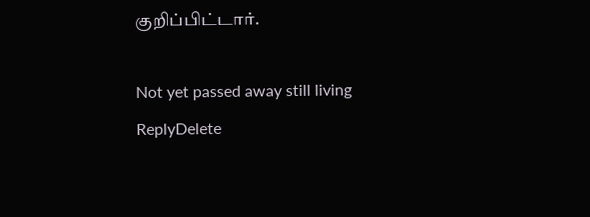குறிப்பிட்டார்.

Not yet passed away still living
ReplyDelete